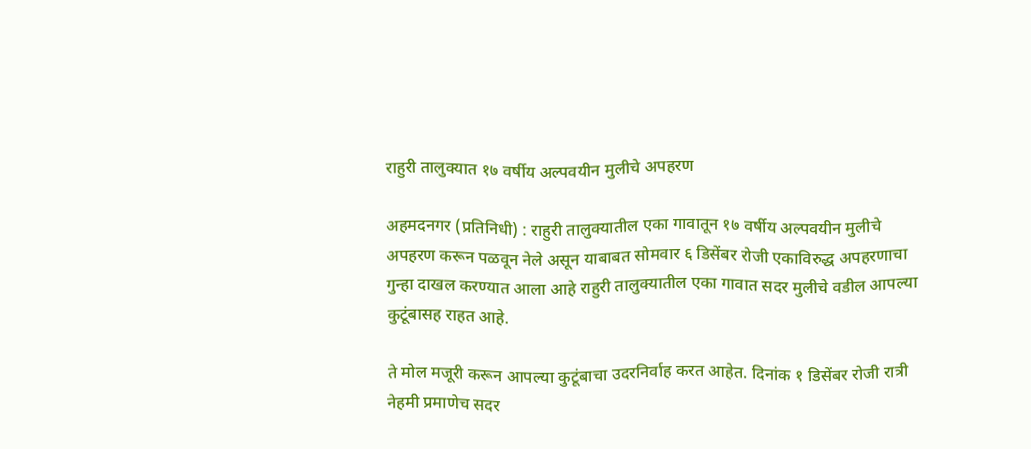राहुरी तालुक्यात १७ वर्षीय अल्पवयीन मुलीचे अपहरण

अहमदनगर (प्रतिनिधी) : राहुरी तालुक्यातील एका गावातून १७ वर्षीय अल्पवयीन मुलीचे अपहरण करून पळवून नेले असून याबाबत सोमवार ६ डिसेंबर रोजी एकाविरुद्ध अपहरणाचा गुन्हा दाखल करण्यात आला आहे राहुरी तालुक्यातील एका गावात सदर मुलीचे वडील आपल्या कुटूंबासह राहत आहे.

ते मोल मजूरी करून आपल्या कुटूंबाचा उदरनिर्वाह करत आहेत. दिनांक १ डिसेंबर रोजी रात्री नेहमी प्रमाणेच सदर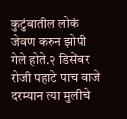कुटुंबातील लोकं जेवण करुन झोपी गेले होते.२ डिसेंबर रोजी पहाटे पाच वाजे दरम्यान त्या मुलीचे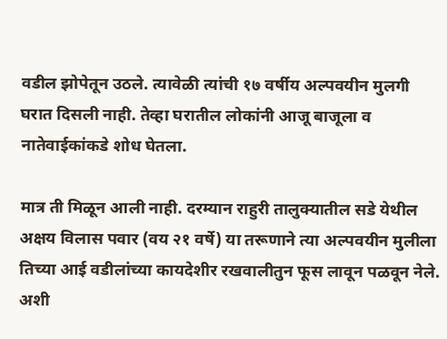वडील झोपेतून उठले. त्यावेळी त्यांची १७ वर्षीय अल्पवयीन मुलगी घरात दिसली नाही. तेव्हा घरातील लोकांनी आजू बाजूला व नातेवाईकांकडे शोध घेतला.

मात्र ती मिळून आली नाही. दरम्यान राहुरी तालुक्यातील सडे येथील अक्षय विलास पवार (वय २१ वर्षे) या तरूणाने त्या अल्पवयीन मुलीला तिच्या आई वडीलांच्या कायदेशीर रखवालीतुन फूस लावून पळवून नेले. अशी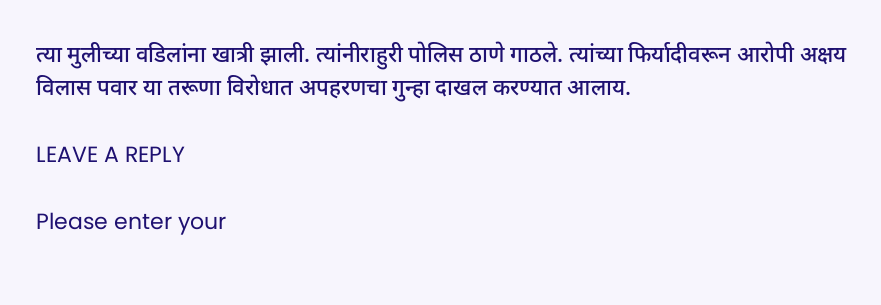त्या मुलीच्या वडिलांना खात्री झाली. त्यांनीराहुरी पोलिस ठाणे गाठले. त्यांच्या फिर्यादीवरून आरोपी अक्षय विलास पवार या तरूणा विरोधात अपहरणचा गुन्हा दाखल करण्यात आलाय.

LEAVE A REPLY

Please enter your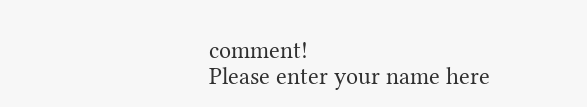comment!
Please enter your name here